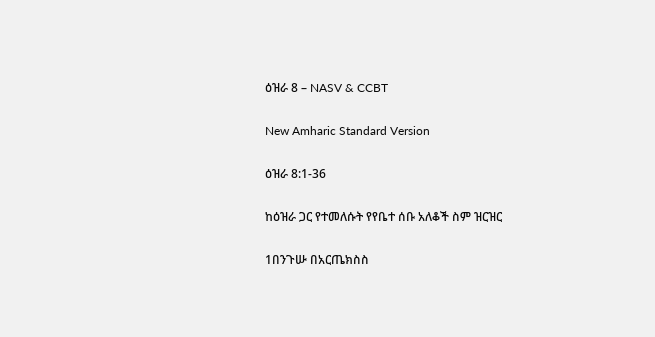ዕዝራ 8 – NASV & CCBT

New Amharic Standard Version

ዕዝራ 8:1-36

ከዕዝራ ጋር የተመለሱት የየቤተ ሰቡ አለቆች ስም ዝርዝር

1በንጉሡ በአርጤክስስ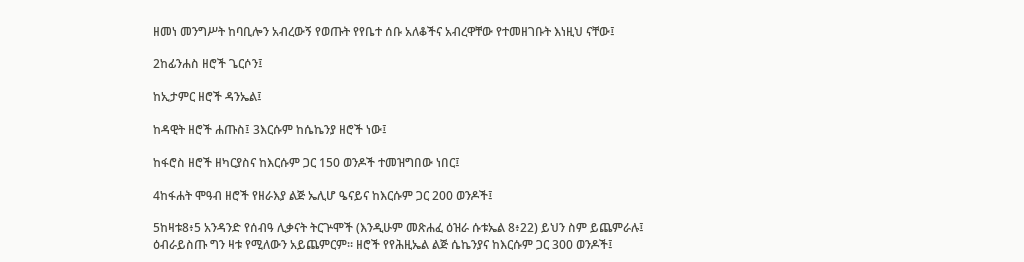ዘመነ መንግሥት ከባቢሎን አብረውኝ የወጡት የየቤተ ሰቡ አለቆችና አብረዋቸው የተመዘገቡት እነዚህ ናቸው፤

2ከፊንሐስ ዘሮች ጌርሶን፤

ከኢታምር ዘሮች ዳንኤል፤

ከዳዊት ዘሮች ሐጡስ፤ 3እርሱም ከሴኬንያ ዘሮች ነው፤

ከፋሮስ ዘሮች ዘካርያስና ከእርሱም ጋር 150 ወንዶች ተመዝግበው ነበር፤

4ከፋሐት ሞዓብ ዘሮች የዘራእያ ልጅ ኤሊሆ ዔናይና ከእርሱም ጋር 200 ወንዶች፤

5ከዛቱ8፥5 አንዳንድ የሰብዓ ሊቃናት ትርጕሞች (እንዲሁም መጽሐፈ ዕዝራ ሱቱኤል 8፥22) ይህን ስም ይጨምራሉ፤ ዕብራይስጡ ግን ዛቱ የሚለውን አይጨምርም። ዘሮች የየሕዚኤል ልጅ ሴኬንያና ከእርሱም ጋር 300 ወንዶች፤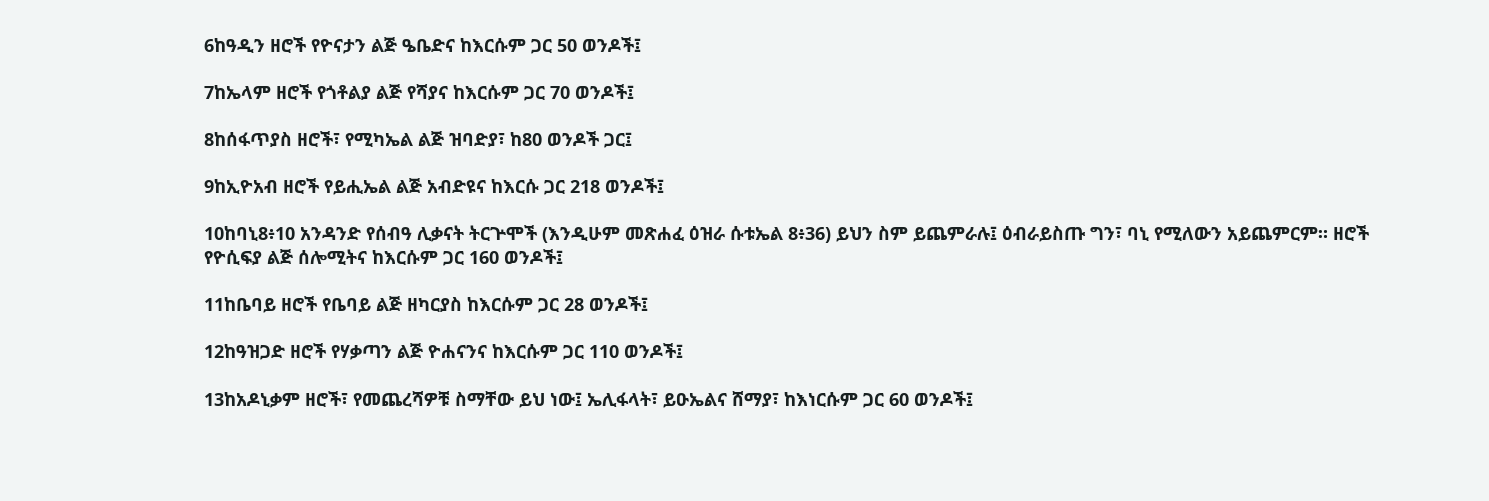6ከዓዲን ዘሮች የዮናታን ልጅ ዔቤድና ከእርሱም ጋር 50 ወንዶች፤

7ከኤላም ዘሮች የጎቶልያ ልጅ የሻያና ከእርሱም ጋር 70 ወንዶች፤

8ከሰፋጥያስ ዘሮች፣ የሚካኤል ልጅ ዝባድያ፣ ከ80 ወንዶች ጋር፤

9ከኢዮአብ ዘሮች የይሒኤል ልጅ አብድዩና ከእርሱ ጋር 218 ወንዶች፤

10ከባኒ8፥10 አንዳንድ የሰብዓ ሊቃናት ትርጕሞች (እንዲሁም መጽሐፈ ዕዝራ ሱቱኤል 8፥36) ይህን ስም ይጨምራሉ፤ ዕብራይስጡ ግን፣ ባኒ የሚለውን አይጨምርም። ዘሮች የዮሲፍያ ልጅ ሰሎሚትና ከእርሱም ጋር 160 ወንዶች፤

11ከቤባይ ዘሮች የቤባይ ልጅ ዘካርያስ ከእርሱም ጋር 28 ወንዶች፤

12ከዓዝጋድ ዘሮች የሃቃጣን ልጅ ዮሐናንና ከእርሱም ጋር 110 ወንዶች፤

13ከአዶኒቃም ዘሮች፣ የመጨረሻዎቹ ስማቸው ይህ ነው፤ ኤሊፋላት፣ ይዑኤልና ሸማያ፣ ከእነርሱም ጋር 60 ወንዶች፤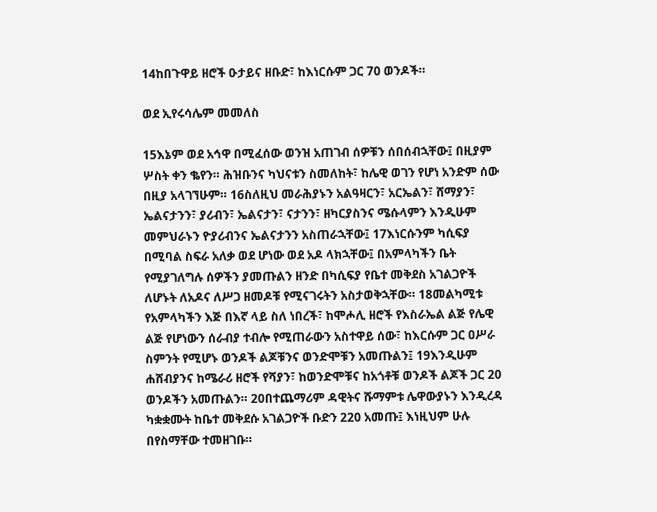14ከበጉዋይ ዘሮች ዑታይና ዘቡድ፣ ከእነርሱም ጋር 70 ወንዶች።

ወደ ኢየሩሳሌም መመለስ

15እኔም ወደ አኅዋ በሚፈሰው ወንዝ አጠገብ ሰዎቹን ሰበሰብኋቸው፤ በዚያም ሦስት ቀን ቈየን። ሕዝቡንና ካህናቱን ስመለከት፣ ከሌዊ ወገን የሆነ አንድም ሰው በዚያ አላገኘሁም። 16ስለዚህ መራሕያኑን አልዓዛርን፣ አርኤልን፣ ሸማያን፣ ኤልናታንን፣ ያሪብን፣ ኤልናታን፣ ናታንን፣ ዘካርያስንና ሜሱላምን እንዲሁም መምህራኑን ዮያሪብንና ኤልናታንን አስጠራኋቸው፤ 17እነርሱንም ካሲፍያ በሚባል ስፍራ አለቃ ወደ ሆነው ወደ አዶ ላክኋቸው፤ በአምላካችን ቤት የሚያገለግሉ ሰዎችን ያመጡልን ዘንድ በካሲፍያ የቤተ መቅደስ አገልጋዮች ለሆኑት ለአዶና ለሥጋ ዘመዶቹ የሚናገሩትን አስታወቅኋቸው። 18መልካሚቱ የአምላካችን እጅ በእኛ ላይ ስለ ነበረች፣ ከሞሖሊ ዘሮች የእስራኤል ልጅ የሌዊ ልጅ የሆነውን ሰራብያ ተብሎ የሚጠራውን አስተዋይ ሰው፣ ከእርሱም ጋር ዐሥራ ስምንት የሚሆኑ ወንዶች ልጆቹንና ወንድሞቹን አመጡልን፤ 19እንዲሁም ሐሸብያንና ከሜራሪ ዘሮች የሻያን፣ ከወንድሞቹና ከአጎቶቹ ወንዶች ልጆች ጋር 20 ወንዶችን አመጡልን። 20በተጨማሪም ዳዊትና ሹማምቱ ሌዋውያኑን እንዲረዳ ካቋቋሙት ከቤተ መቅደሱ አገልጋዮች ቡድን 220 አመጡ፤ እነዚህም ሁሉ በየስማቸው ተመዘገቡ።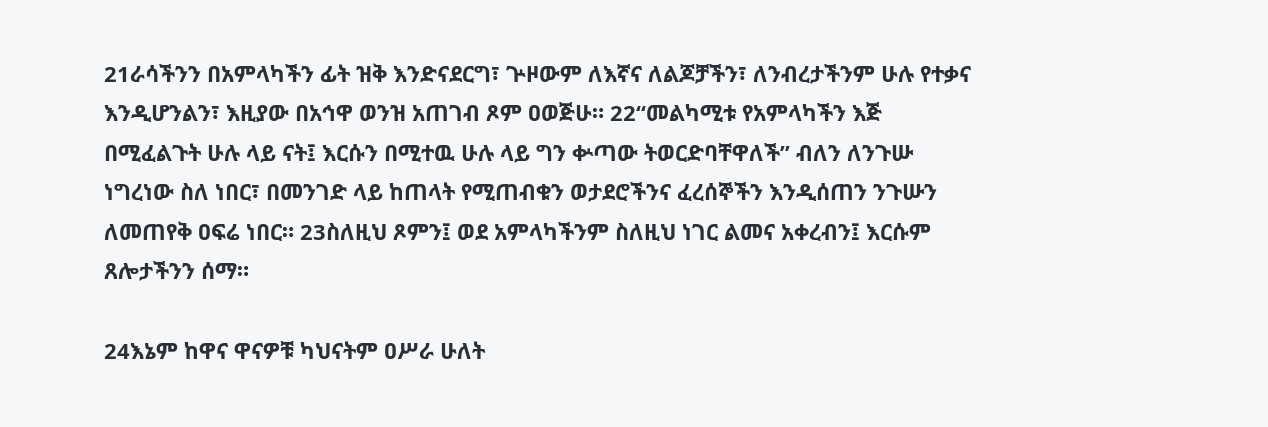21ራሳችንን በአምላካችን ፊት ዝቅ እንድናደርግ፣ ጕዞውም ለእኛና ለልጆቻችን፣ ለንብረታችንም ሁሉ የተቃና እንዲሆንልን፣ እዚያው በአኅዋ ወንዝ አጠገብ ጾም ዐወጅሁ። 22“መልካሚቱ የአምላካችን እጅ በሚፈልጉት ሁሉ ላይ ናት፤ እርሱን በሚተዉ ሁሉ ላይ ግን ቍጣው ትወርድባቸዋለች” ብለን ለንጉሡ ነግረነው ስለ ነበር፣ በመንገድ ላይ ከጠላት የሚጠብቁን ወታደሮችንና ፈረሰኞችን እንዲሰጠን ንጉሡን ለመጠየቅ ዐፍሬ ነበር። 23ስለዚህ ጾምን፤ ወደ አምላካችንም ስለዚህ ነገር ልመና አቀረብን፤ እርሱም ጸሎታችንን ሰማ።

24እኔም ከዋና ዋናዎቹ ካህናትም ዐሥራ ሁለት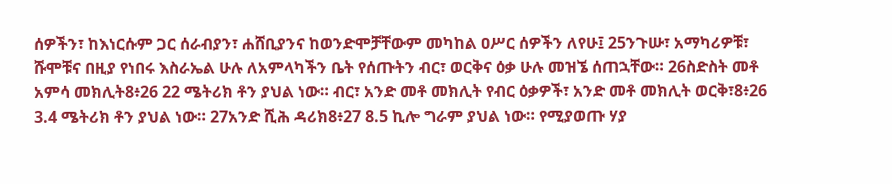ሰዎችን፣ ከእነርሱም ጋር ሰራብያን፣ ሐሸቢያንና ከወንድሞቻቸውም መካከል ዐሥር ሰዎችን ለየሁ፤ 25ንጉሡ፣ አማካሪዎቹ፣ ሹሞቹና በዚያ የነበሩ እስራኤል ሁሉ ለአምላካችን ቤት የሰጡትን ብር፣ ወርቅና ዕቃ ሁሉ መዝኜ ሰጠኋቸው። 26ስድስት መቶ አምሳ መክሊት8፥26 22 ሜትሪክ ቶን ያህል ነው። ብር፣ አንድ መቶ መክሊት የብር ዕቃዎች፣ አንድ መቶ መክሊት ወርቅ፣8፥26 3.4 ሜትሪክ ቶን ያህል ነው። 27አንድ ሺሕ ዳሪክ8፥27 8.5 ኪሎ ግራም ያህል ነው። የሚያወጡ ሃያ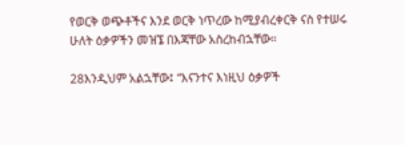የወርቅ ወጭቶችና እንደ ወርቅ ነጥረው ከሚያብረቀርቅ ናስ የተሠሩ ሁለት ዕቃዎችን መዝኜ በእጃቸው አስረከብኋቸው።

28እንዲህም አልኋቸው፤ “እናንተና እነዚህ ዕቃዎች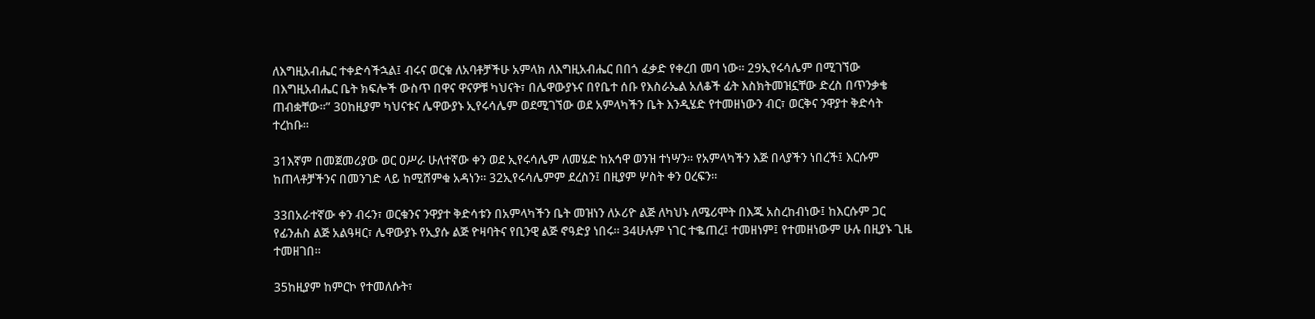ለእግዚአብሔር ተቀድሳችኋል፤ ብሩና ወርቁ ለአባቶቻችሁ አምላክ ለእግዚአብሔር በበጎ ፈቃድ የቀረበ መባ ነው። 29ኢየሩሳሌም በሚገኘው በእግዚአብሔር ቤት ክፍሎች ውስጥ በዋና ዋናዎቹ ካህናት፣ በሌዋውያኑና በየቤተ ሰቡ የእስራኤል አለቆች ፊት እስክትመዝኗቸው ድረስ በጥንቃቄ ጠብቋቸው።” 30ከዚያም ካህናቱና ሌዋውያኑ ኢየሩሳሌም ወደሚገኘው ወደ አምላካችን ቤት እንዲሄድ የተመዘነውን ብር፣ ወርቅና ንዋያተ ቅድሳት ተረከቡ።

31እኛም በመጀመሪያው ወር ዐሥራ ሁለተኛው ቀን ወደ ኢየሩሳሌም ለመሄድ ከአኅዋ ወንዝ ተነሣን። የአምላካችን እጅ በላያችን ነበረች፤ እርሱም ከጠላቶቻችንና በመንገድ ላይ ከሚሸምቁ አዳነን። 32ኢየሩሳሌምም ደረስን፤ በዚያም ሦስት ቀን ዐረፍን።

33በአራተኛው ቀን ብሩን፣ ወርቁንና ንዋያተ ቅድሳቱን በአምላካችን ቤት መዝነን ለኦሪዮ ልጅ ለካህኑ ለሜሪሞት በእጁ አስረከብነው፤ ከእርሱም ጋር የፊንሐስ ልጅ አልዓዛር፣ ሌዋውያኑ የኢያሱ ልጅ ዮዛባትና የቢንዊ ልጅ ኖዓድያ ነበሩ። 34ሁሉም ነገር ተቈጠረ፤ ተመዘነም፤ የተመዘነውም ሁሉ በዚያኑ ጊዜ ተመዘገበ።

35ከዚያም ከምርኮ የተመለሱት፣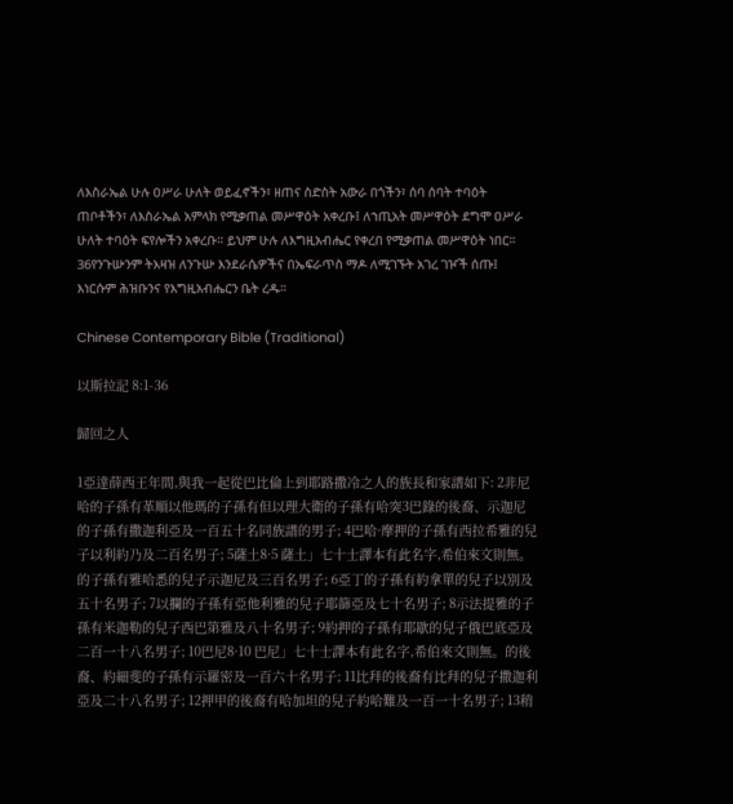ለእስራኤል ሁሉ ዐሥራ ሁለት ወይፈኖችን፣ ዘጠና ስድስት አውራ በጎችን፣ ሰባ ሰባት ተባዕት ጠቦቶችን፣ ለእስራኤል አምላክ የሚቃጠል መሥዋዕት አቀረቡ፤ ለኀጢአት መሥዋዕት ደግሞ ዐሥራ ሁለት ተባዕት ፍየሎችን አቀረቡ። ይህም ሁሉ ለእግዚአብሔር የቀረበ የሚቃጠል መሥዋዕት ነበር። 36የንጉሡንም ትእዛዝ ለንጉሡ እንደራሴዎችና በኤፍራጥስ ማዶ ለሚገኙት አገረ ገዦች ሰጡ፤ እነርሱም ሕዝቡንና የእግዚአብሔርን ቤት ረዱ።

Chinese Contemporary Bible (Traditional)

以斯拉記 8:1-36

歸回之人

1亞達薛西王年間,與我一起從巴比倫上到耶路撒冷之人的族長和家譜如下: 2非尼哈的子孫有革順以他瑪的子孫有但以理大衛的子孫有哈突3巴錄的後裔、示迦尼的子孫有撒迦利亞及一百五十名同族譜的男子; 4巴哈·摩押的子孫有西拉希雅的兒子以利約乃及二百名男子; 5薩土8·5 薩土」七十士譯本有此名字,希伯來文則無。的子孫有雅哈悉的兒子示迦尼及三百名男子; 6亞丁的子孫有約拿單的兒子以別及五十名男子; 7以攔的子孫有亞他利雅的兒子耶篩亞及七十名男子; 8示法提雅的子孫有米迦勒的兒子西巴第雅及八十名男子; 9約押的子孫有耶歇的兒子俄巴底亞及二百一十八名男子; 10巴尼8·10 巴尼」七十士譯本有此名字,希伯來文則無。的後裔、約細斐的子孫有示羅密及一百六十名男子; 11比拜的後裔有比拜的兒子撒迦利亞及二十八名男子; 12押甲的後裔有哈加坦的兒子約哈難及一百一十名男子; 13稍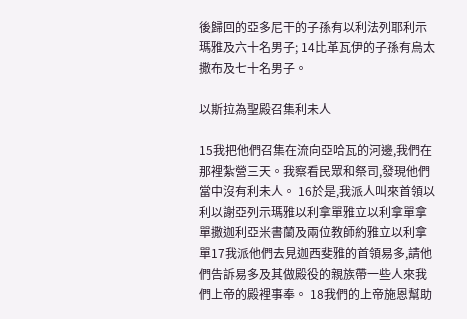後歸回的亞多尼干的子孫有以利法列耶利示瑪雅及六十名男子; 14比革瓦伊的子孫有烏太撒布及七十名男子。

以斯拉為聖殿召集利未人

15我把他們召集在流向亞哈瓦的河邊,我們在那裡紮營三天。我察看民眾和祭司,發現他們當中沒有利未人。 16於是,我派人叫來首領以利以謝亞列示瑪雅以利拿單雅立以利拿單拿單撒迦利亞米書蘭及兩位教師約雅立以利拿單17我派他們去見迦西斐雅的首領易多,請他們告訴易多及其做殿役的親族帶一些人來我們上帝的殿裡事奉。 18我們的上帝施恩幫助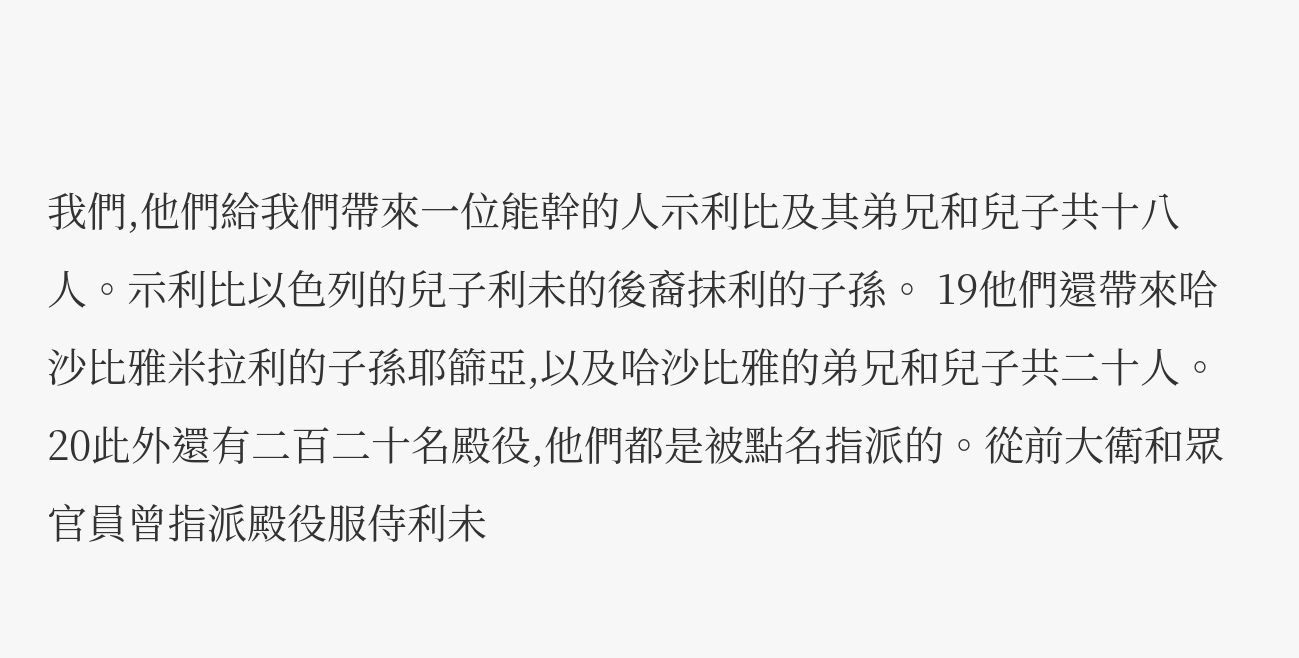我們,他們給我們帶來一位能幹的人示利比及其弟兄和兒子共十八人。示利比以色列的兒子利未的後裔抹利的子孫。 19他們還帶來哈沙比雅米拉利的子孫耶篩亞,以及哈沙比雅的弟兄和兒子共二十人。 20此外還有二百二十名殿役,他們都是被點名指派的。從前大衛和眾官員曾指派殿役服侍利未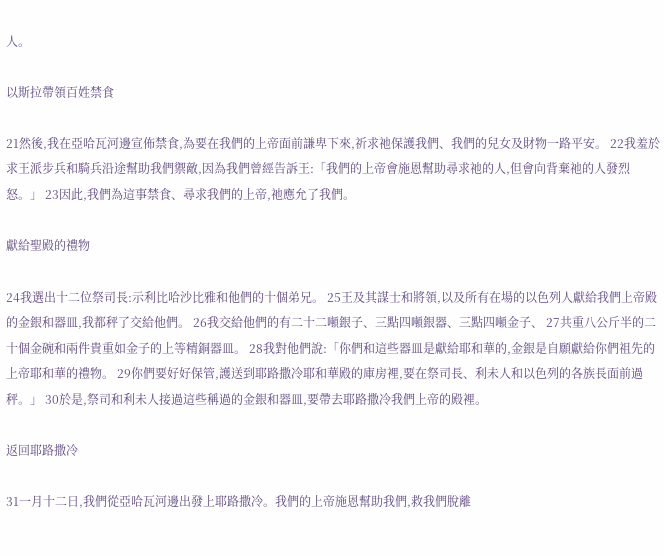人。

以斯拉帶領百姓禁食

21然後,我在亞哈瓦河邊宣佈禁食,為要在我們的上帝面前謙卑下來,祈求祂保護我們、我們的兒女及財物一路平安。 22我羞於求王派步兵和騎兵沿途幫助我們禦敵,因為我們曾經告訴王:「我們的上帝會施恩幫助尋求祂的人,但會向背棄祂的人發烈怒。」 23因此,我們為這事禁食、尋求我們的上帝,祂應允了我們。

獻給聖殿的禮物

24我選出十二位祭司長:示利比哈沙比雅和他們的十個弟兄。 25王及其謀士和將領,以及所有在場的以色列人獻給我們上帝殿的金銀和器皿,我都秤了交給他們。 26我交給他們的有二十二噸銀子、三點四噸銀器、三點四噸金子、 27共重八公斤半的二十個金碗和兩件貴重如金子的上等精銅器皿。 28我對他們說:「你們和這些器皿是獻給耶和華的,金銀是自願獻給你們祖先的上帝耶和華的禮物。 29你們要好好保管,護送到耶路撒冷耶和華殿的庫房裡,要在祭司長、利未人和以色列的各族長面前過秤。」 30於是,祭司和利未人接過這些稱過的金銀和器皿,要帶去耶路撒冷我們上帝的殿裡。

返回耶路撒冷

31一月十二日,我們從亞哈瓦河邊出發上耶路撒冷。我們的上帝施恩幫助我們,救我們脫離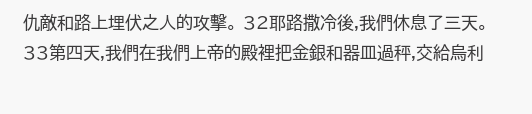仇敵和路上埋伏之人的攻擊。 32耶路撒冷後,我們休息了三天。 33第四天,我們在我們上帝的殿裡把金銀和器皿過秤,交給烏利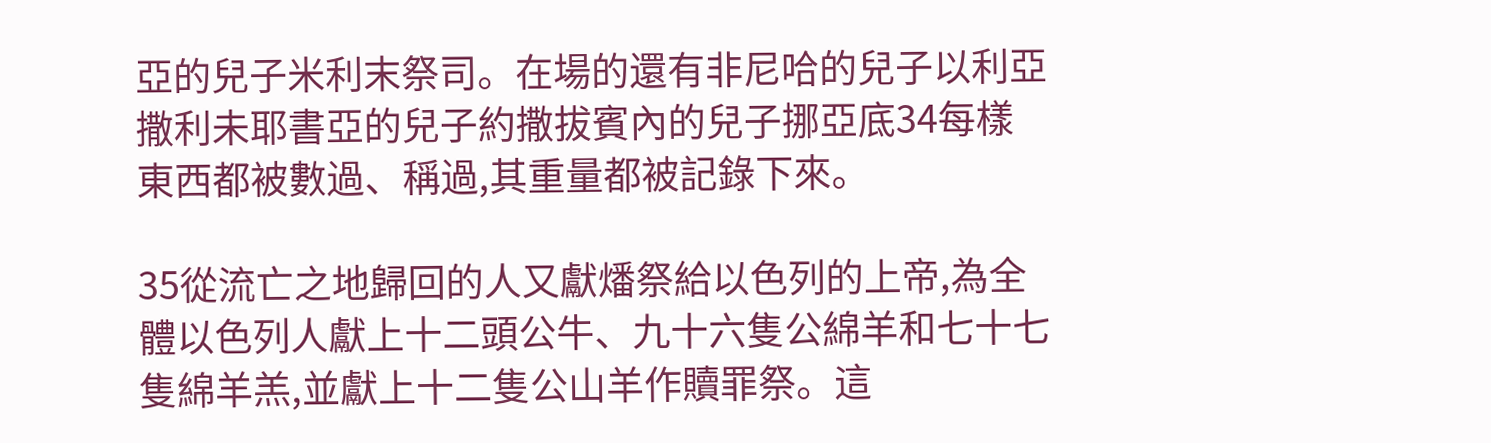亞的兒子米利末祭司。在場的還有非尼哈的兒子以利亞撒利未耶書亞的兒子約撒拔賓內的兒子挪亞底34每樣東西都被數過、稱過,其重量都被記錄下來。

35從流亡之地歸回的人又獻燔祭給以色列的上帝,為全體以色列人獻上十二頭公牛、九十六隻公綿羊和七十七隻綿羊羔,並獻上十二隻公山羊作贖罪祭。這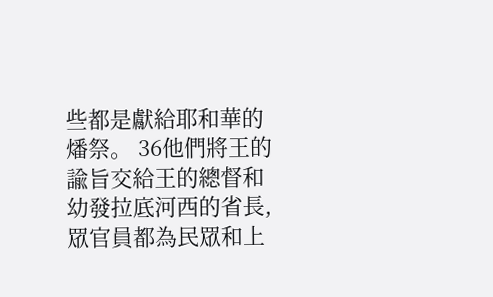些都是獻給耶和華的燔祭。 36他們將王的諭旨交給王的總督和幼發拉底河西的省長,眾官員都為民眾和上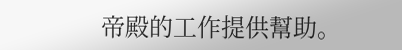帝殿的工作提供幫助。